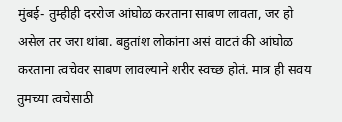मुंबई- तुम्हीही दररोज आंघोळ करताना साबण लावता, जर हो असेल तर जरा थांबा. बहुतांश लोकांना असं वाटतं की आंघोळ करताना त्वचेवर साबण लावल्याने शरीर स्वच्छ होतं. मात्र ही सवय तुमच्या त्वचेसाठी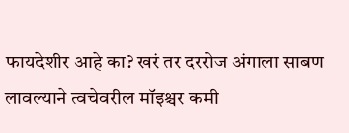फायदेशीर आहे का? खरं तर दररोज अंगाला साबण लावल्याने त्वचेवरील मॉइश्चर कमी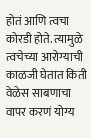होतं आणि त्वचा कोरडी होते. त्यामुळे त्वचेच्या आरोग्याची काळजी घेतात किती वेळेस साबणाचा वापर करणं योग्य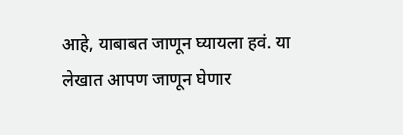आहे, याबाबत जाणून घ्यायला हवं. या लेखात आपण जाणून घेणार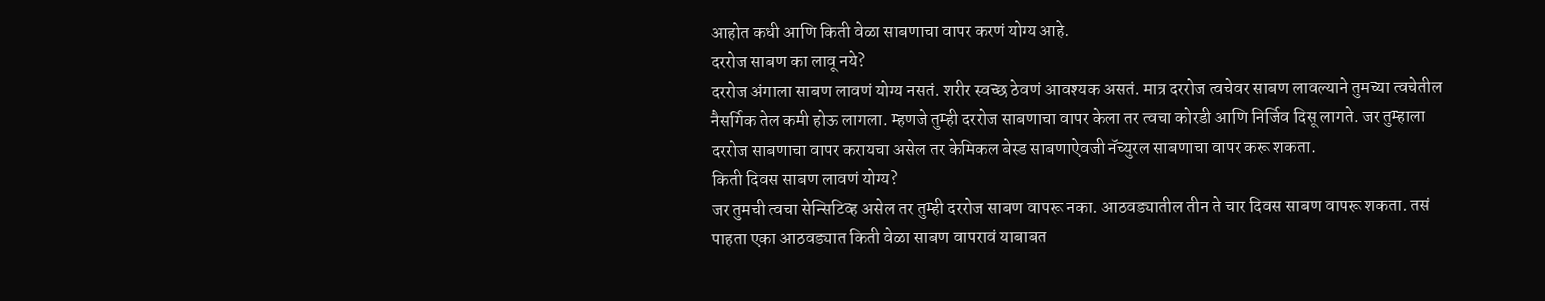आहोत कधी आणि किती वेळा साबणाचा वापर करणं योग्य आहे.
दररोज साबण का लावू नये?
दररोज अंगाला साबण लावणं योग्य नसतं. शरीर स्वच्छ ठेवणं आवश्यक असतं. मात्र दररोज त्वचेवर साबण लावल्याने तुमच्या त्वचेतील नैसर्गिक तेल कमी होऊ लागला. म्हणजे तुम्ही दररोज साबणाचा वापर केला तर त्वचा कोरडी आणि निर्जिव दिसू लागते. जर तुम्हाला दररोज साबणाचा वापर करायचा असेल तर केमिकल बेस्ड साबणाऐवजी नॅच्युरल साबणाचा वापर करू शकता.
किती दिवस साबण लावणं योग्य?
जर तुमची त्वचा सेन्सिटिव्ह असेल तर तुम्ही दररोज साबण वापरू नका. आठवड्यातील तीन ते चार दिवस साबण वापरू शकता. तसं पाहता एका आठवड्यात किती वेळा साबण वापरावं याबाबत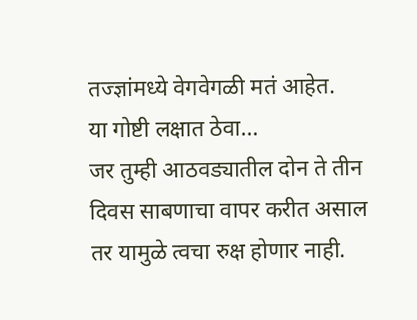तज्ज्ञांमध्ये वेगवेगळी मतं आहेत.
या गोष्टी लक्षात ठेवा…
जर तुम्ही आठवड्यातील दोन ते तीन दिवस साबणाचा वापर करीत असाल तर यामुळे त्वचा रुक्ष होणार नाही.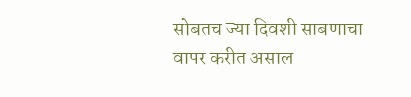सोबतच ज्या दिवशी साबणाचा वापर करीत असाल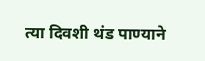त्या दिवशी थंड पाण्याने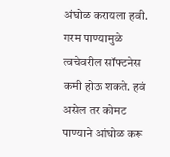अंघोळ करायला हवी. गरम पाण्यामुळे त्वचेवरील सॉफ्टनेस कमी होऊ शकते. हवं असेल तर कोमट पाण्याने आंघोळ करू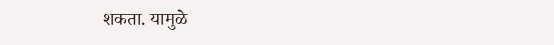शकता. यामुळे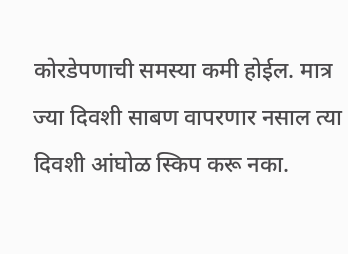कोरडेपणाची समस्या कमी होईल. मात्र ज्या दिवशी साबण वापरणार नसाल त्या दिवशी आंघोळ स्किप करू नका.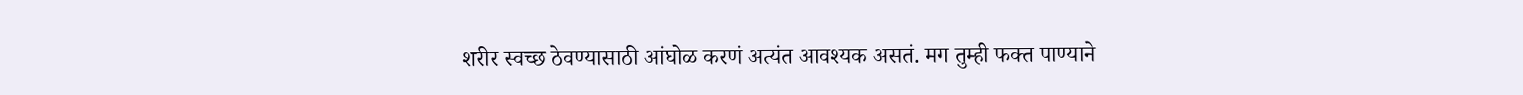शरीर स्वच्छ ठेवण्यासाठी आंघोळ करणं अत्यंत आवश्यक असतं. मग तुम्ही फक्त पाण्याने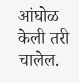आंघोळ केली तरी चालेल.